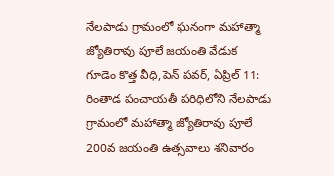నేలపాడు గ్రామంలో ఘనంగా మహాత్మా జ్యోతిరావు పూలే జయంతి వేడుక
గూడెం కొత్త వీధి,పెన్ పవర్, ఏప్రిల్ 11: రింతాడ పంచాయతీ పరిధిలోని నేలపాడు గ్రామంలో మహాత్మా జ్యోతిరావు పూలే 200వ జయంతి ఉత్సవాలు శనివారం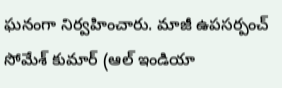ఘనంగా నిర్వహించారు. మాజీ ఉపసర్పంచ్ సోమేశ్ కుమార్ (ఆల్ ఇండియా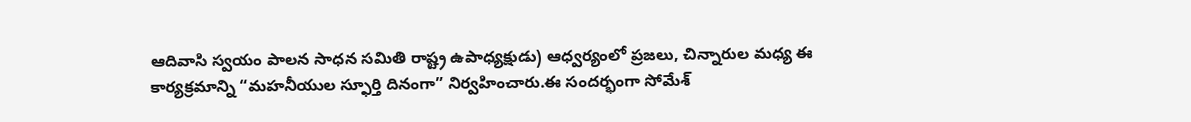ఆదివాసి స్వయం పాలన సాధన సమితి రాష్ట్ర ఉపాధ్యక్షుడు) ఆధ్వర్యంలో ప్రజలు, చిన్నారుల మధ్య ఈ కార్యక్రమాన్ని “మహనీయుల స్ఫూర్తి దినంగా” నిర్వహించారు.ఈ సందర్భంగా సోమేశ్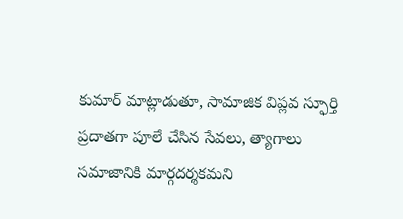కుమార్ మాట్లాడుతూ, సామాజిక విప్లవ స్ఫూర్తి ప్రదాతగా పూలే చేసిన సేవలు, త్యాగాలు సమాజానికి మార్గదర్శకమని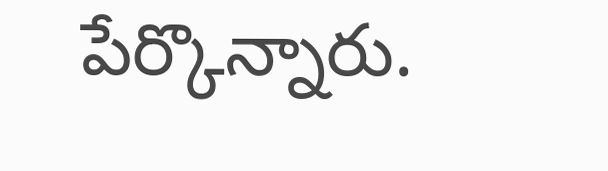పేర్కొన్నారు.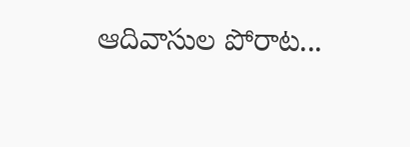ఆదివాసుల పోరాట...